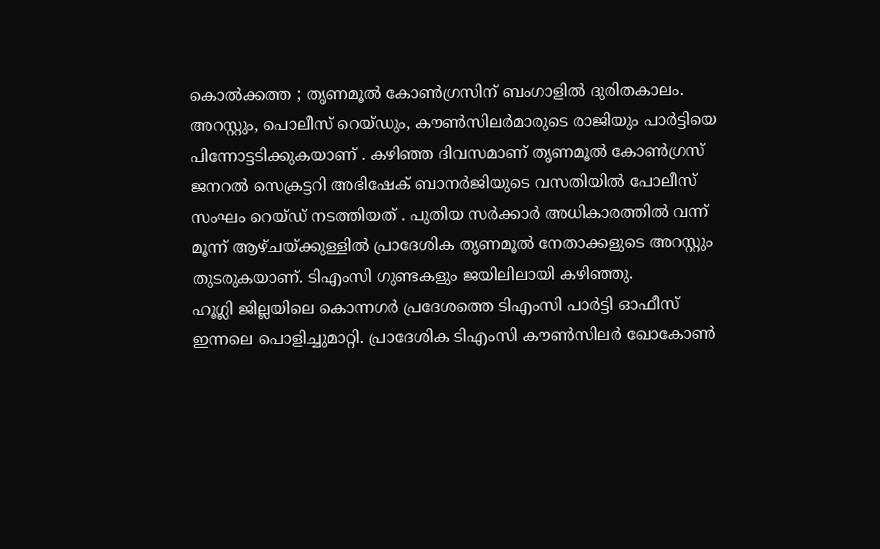കൊൽക്കത്ത ; തൃണമൂൽ കോൺഗ്രസിന് ബംഗാളിൽ ദുരിതകാലം. അറസ്റ്റും, പൊലീസ് റെയ്ഡും, കൗൺസിലർമാരുടെ രാജിയും പാർട്ടിയെ പിന്നോട്ടടിക്കുകയാണ് . കഴിഞ്ഞ ദിവസമാണ് തൃണമൂൽ കോൺഗ്രസ് ജനറൽ സെക്രട്ടറി അഭിഷേക് ബാനർജിയുടെ വസതിയിൽ പോലീസ് സംഘം റെയ്ഡ് നടത്തിയത് . പുതിയ സർക്കാർ അധികാരത്തിൽ വന്ന് മൂന്ന് ആഴ്ചയ്ക്കുള്ളിൽ പ്രാദേശിക തൃണമൂൽ നേതാക്കളുടെ അറസ്റ്റും തുടരുകയാണ്. ടിഎംസി ഗുണ്ടകളും ജയിലിലായി കഴിഞ്ഞു.
ഹൂഗ്ലി ജില്ലയിലെ കൊന്നഗർ പ്രദേശത്തെ ടിഎംസി പാർട്ടി ഓഫീസ് ഇന്നലെ പൊളിച്ചുമാറ്റി. പ്രാദേശിക ടിഎംസി കൗൺസിലർ ഖോകോൺ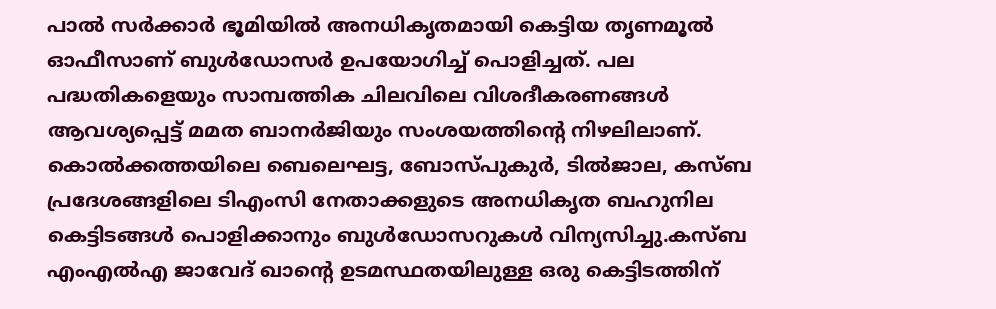പാൽ സർക്കാർ ഭൂമിയിൽ അനധികൃതമായി കെട്ടിയ തൃണമൂൽ ഓഫീസാണ് ബുൾഡോസർ ഉപയോഗിച്ച് പൊളിച്ചത്. പല പദ്ധതികളെയും സാമ്പത്തിക ചിലവിലെ വിശദീകരണങ്ങൾ ആവശ്യപ്പെട്ട് മമത ബാനർജിയും സംശയത്തിന്റെ നിഴലിലാണ്.
കൊൽക്കത്തയിലെ ബെലെഘട്ട, ബോസ്പുകുർ, ടിൽജാല, കസ്ബ പ്രദേശങ്ങളിലെ ടിഎംസി നേതാക്കളുടെ അനധികൃത ബഹുനില കെട്ടിടങ്ങൾ പൊളിക്കാനും ബുൾഡോസറുകൾ വിന്യസിച്ചു.കസ്ബ എംഎൽഎ ജാവേദ് ഖാന്റെ ഉടമസ്ഥതയിലുള്ള ഒരു കെട്ടിടത്തിന്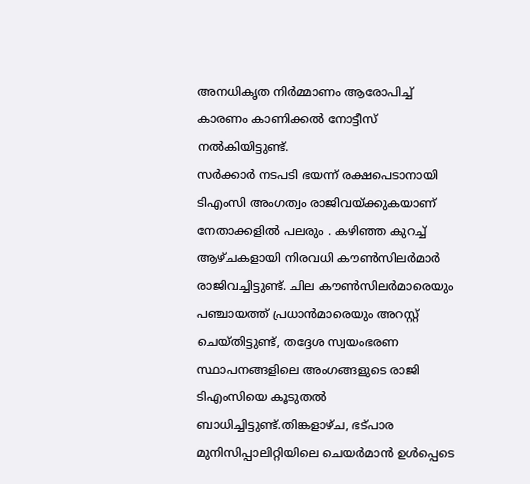അനധികൃത നിർമ്മാണം ആരോപിച്ച് കാരണം കാണിക്കൽ നോട്ടീസ് നൽകിയിട്ടുണ്ട്.
സർക്കാർ നടപടി ഭയന്ന് രക്ഷപെടാനായി ടിഎംസി അംഗത്വം രാജിവയ്ക്കുകയാണ് നേതാക്കളിൽ പലരും . കഴിഞ്ഞ കുറച്ച് ആഴ്ചകളായി നിരവധി കൗൺസിലർമാർ രാജിവച്ചിട്ടുണ്ട്. ചില കൗൺസിലർമാരെയും പഞ്ചായത്ത് പ്രധാൻമാരെയും അറസ്റ്റ് ചെയ്തിട്ടുണ്ട്, തദ്ദേശ സ്വയംഭരണ സ്ഥാപനങ്ങളിലെ അംഗങ്ങളുടെ രാജി ടിഎംസിയെ കൂടുതൽ ബാധിച്ചിട്ടുണ്ട്.തിങ്കളാഴ്ച, ഭട്പാര മുനിസിപ്പാലിറ്റിയിലെ ചെയർമാൻ ഉൾപ്പെടെ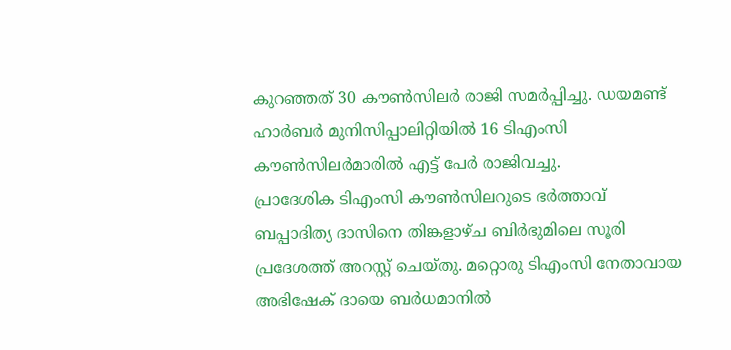കുറഞ്ഞത് 30 കൗൺസിലർ രാജി സമർപ്പിച്ചു. ഡയമണ്ട് ഹാർബർ മുനിസിപ്പാലിറ്റിയിൽ 16 ടിഎംസി കൗൺസിലർമാരിൽ എട്ട് പേർ രാജിവച്ചു.
പ്രാദേശിക ടിഎംസി കൗൺസിലറുടെ ഭർത്താവ് ബപ്പാദിത്യ ദാസിനെ തിങ്കളാഴ്ച ബിർഭുമിലെ സൂരി പ്രദേശത്ത് അറസ്റ്റ് ചെയ്തു. മറ്റൊരു ടിഎംസി നേതാവായ അഭിഷേക് ദായെ ബർധമാനിൽ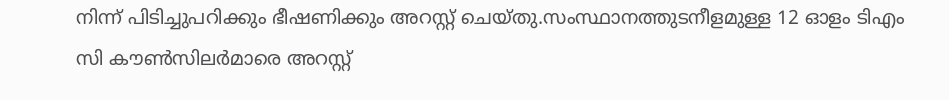നിന്ന് പിടിച്ചുപറിക്കും ഭീഷണിക്കും അറസ്റ്റ് ചെയ്തു.സംസ്ഥാനത്തുടനീളമുള്ള 12 ഓളം ടിഎം സി കൗൺസിലർമാരെ അറസ്റ്റ്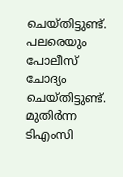ചെയ്തിട്ടുണ്ട്. പലരെയും പോലീസ് ചോദ്യം ചെയ്തിട്ടുണ്ട്. മുതിർന്ന ടിഎംസി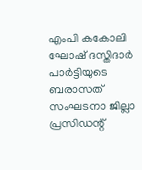എംപി കകോലി ഘോഷ് ദസ്തിദാർ പാർട്ടിയുടെ ബരാസത് സംഘടനാ ജില്ലാ പ്രസിഡന്റ്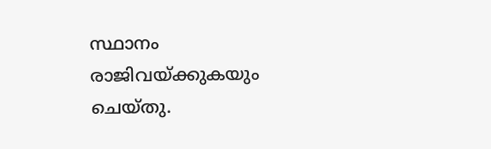സ്ഥാനം രാജിവയ്ക്കുകയും ചെയ്തു.